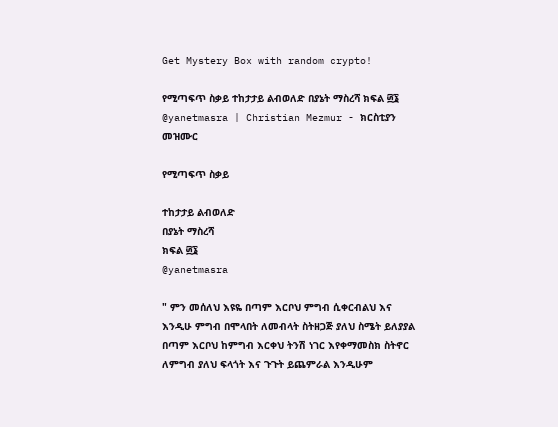Get Mystery Box with random crypto!

የሚጣፍጥ ስቃይ ተከታታይ ልብወለድ በያኔት ማስረሻ ክፍል ፴፮ @yanetmasra | Christian Mezmur - ክርስቲያን መዝሙር

የሚጣፍጥ ስቃይ

ተከታታይ ልብወለድ
በያኔት ማስረሻ
ክፍል ፴፮
@yanetmasra

" ምን መሰለህ እዩዬ በጣም እርቦህ ምግብ ሲቀርብልህ እና እንዲሁ ምግብ በሞላበት ለመብላት ስትዘጋጅ ያለህ ስሜት ይለያያል በጣም እርቦህ ከምግብ እርቀህ ትንሽ ነገር እየቀማመስክ ስትኖር ለምግብ ያለህ ፍላጎት እና ጉጉት ይጨምራል እንዲሁም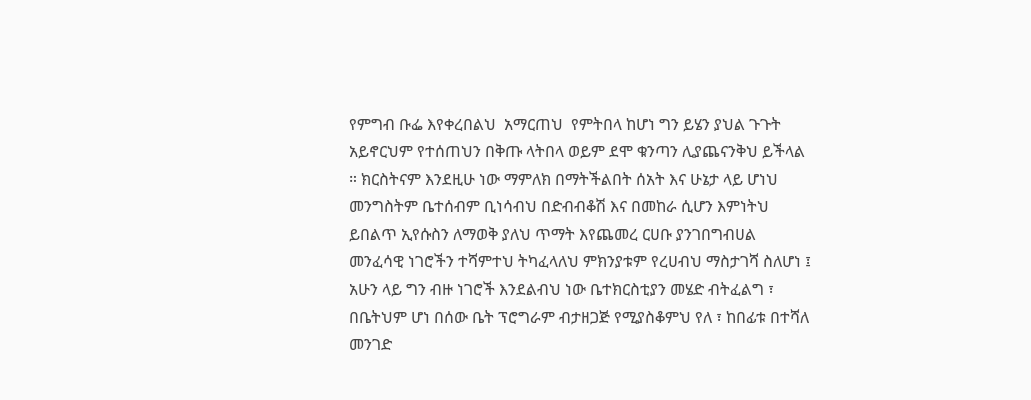የምግብ ቡፌ እየቀረበልህ  አማርጠህ  የምትበላ ከሆነ ግን ይሄን ያህል ጉጉት አይኖርህም የተሰጠህን በቅጡ ላትበላ ወይም ደሞ ቁንጣን ሊያጨናንቅህ ይችላል ። ክርስትናም እንደዚሁ ነው ማምለክ በማትችልበት ሰአት እና ሁኔታ ላይ ሆነህ መንግስትም ቤተሰብም ቢነሳብህ በድብብቆሽ እና በመከራ ሲሆን እምነትህ ይበልጥ ኢየሱስን ለማወቅ ያለህ ጥማት እየጨመረ ርሀቡ ያንገበግብሀል መንፈሳዊ ነገሮችን ተሻምተህ ትካፈላለህ ምክንያቱም የረሀብህ ማስታገሻ ስለሆነ ፤ አሁን ላይ ግን ብዙ ነገሮች እንደልብህ ነው ቤተክርስቲያን መሄድ ብትፈልግ ፣ በቤትህም ሆነ በሰው ቤት ፕሮግራም ብታዘጋጅ የሚያስቆምህ የለ ፣ ከበፊቱ በተሻለ መንገድ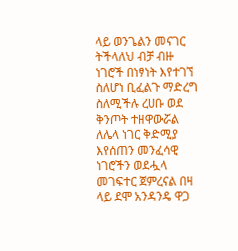ላይ ወንጌልን መናገር ትችላለህ ብቻ ብዙ ነገሮች በነፃነት እየተገኘ ስለሆነ ቢፈልጉ ማድረግ ስለሚችሉ ረሀቡ ወደ ቅንጦት ተዘዋውሯል ለሌላ ነገር ቅድሚያ እየሰጠን መንፈሳዊ ነገሮችን ወደሗላ መገፍተር ጀምረናል በዛ ላይ ደሞ አንዳንዴ ዋጋ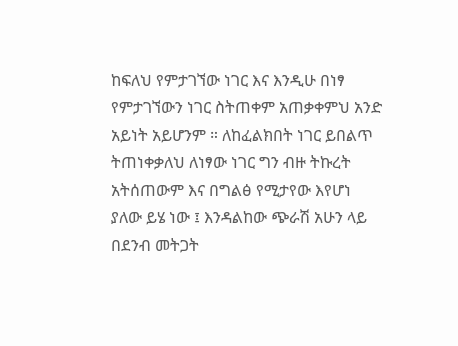ከፍለህ የምታገኘው ነገር እና እንዲሁ በነፃ የምታገኘውን ነገር ስትጠቀም አጠቃቀምህ አንድ አይነት አይሆንም ። ለከፈልክበት ነገር ይበልጥ ትጠነቀቃለህ ለነፃው ነገር ግን ብዙ ትኩረት አትሰጠውም እና በግልፅ የሚታየው እየሆነ ያለው ይሄ ነው ፤ እንዳልከው ጭራሽ አሁን ላይ በደንብ መትጋት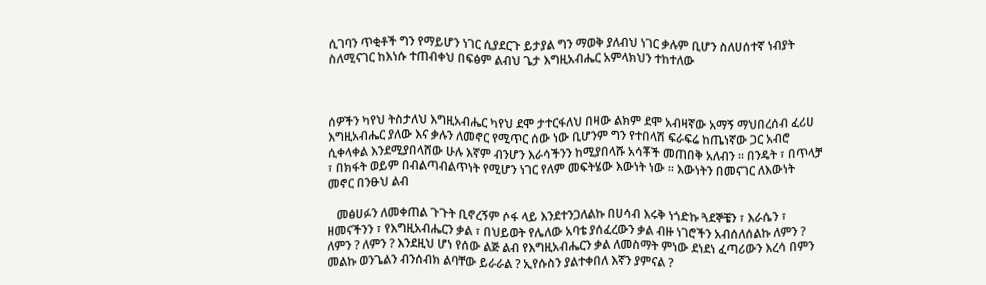ሲገባን ጥቂቶች ግን የማይሆን ነገር ሲያደርጉ ይታያል ግን ማወቅ ያለብህ ነገር ቃሉም ቢሆን ስለሀሰተኛ ነብያት ስለሚናገር ከእነሱ ተጠብቀህ በፍፅም ልብህ ጌታ እግዚአብሔር አምላክህን ተከተለው



ሰዎችን ካየህ ትስታለህ እግዚአብሔር ካየህ ደሞ ታተርፋለህ በዛው ልክም ደሞ አብዛኛው አማኝ ማህበረሰብ ፈሪሀ እግዚአብሔር ያለው እና ቃሉን ለመኖር የሚጥር ሰው ነው ቢሆንም ግን የተበላሽ ፍራፍሬ ከጤነኛው ጋር አብሮ ሲቀላቀል እንደሚያበላሸው ሁሉ እኛም ብንሆን እራሳችንን ከሚያበላሹ አሳቾች መጠበቅ አለብን ። በንዴት ፣ በጥላቻ ፣ በክፋት ወይም በብልጣብልጥነት የሚሆን ነገር የለም መፍትሄው እውነት ነው ። እውነትን በመናገር ለእውነት  መኖር በንፁህ ልብ

   መፅሀፉን ለመቀጠል ጉጉት ቢኖረኝም ሶፋ ላይ እንደተንጋለልኩ በሀሳብ እሩቅ ነጎድኩ ጓደኞቼን ፣ እራሴን ፣ ዘመናችንን ፣ የእግዚአብሔርን ቃል ፣ በህይወት የሌለው አባቴ ያሰፈረውን ቃል ብዙ ነገሮችን አብሰለሰልኩ ለምን ? ለምን ? ለምን ? እንደዚህ ሆነ የሰው ልጅ ልብ የእግዚአብሔርን ቃል ለመስማት ምነው ደነደነ ፈጣሪውን እረሳ በምን መልኩ ወንጌልን ብንሰብክ ልባቸው ይራራል ? ኢየሱስን ያልተቀበለ እኛን ያምናል ?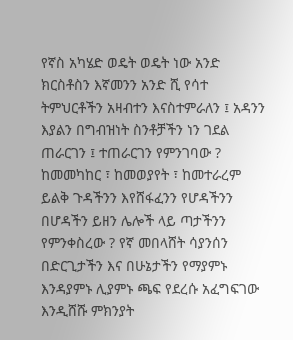የኛስ አካሄድ ወዴት ወዴት ነው አንድ ክርስቶስን እኛመንን አንድ ሺ የሳተ ትምህርቶችን አዛብተን እናስተምራለን ፤ አዳንን እያልን በግብዝነት ስንቶቻችን ነን ገደል ጠራርገን ፤ ተጠራርገን የምንገባው ? ከመመካከር ፣ ከመወያየት ፣ ከመተራረም ይልቅ ጉዳችንን እየሸፋፈንን የሆዳችንን በሆዳችን ይዘን ሌሎች ላይ ጣታችንን የምንቀስረው ? የኛ መበላሸት ሳያንሰን በድርጊታችን እና በሁኔታችን የማያምኑ እንዳያምኑ ሊያምኑ ጫፍ የደረሱ አፈግፍገው እንዲሸሹ ምክንያት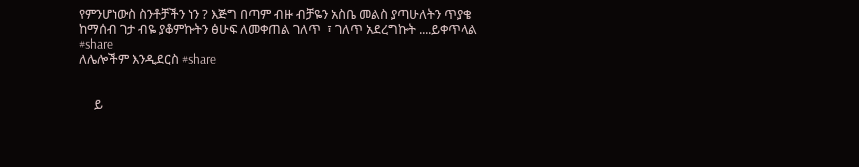የምንሆነውስ ስንቶቻችን ነን ? እጅግ በጣም ብዙ ብቻዬን አስቤ መልስ ያጣሁለትን ጥያቄ ከማሰብ ገታ ብዬ ያቆምኩትን ፅሁፍ ለመቀጠል ገለጥ  ፣ ገለጥ አደረግኩት ....ይቀጥላል
#share
ለሌሎችም እንዲደርስ #share


     ይ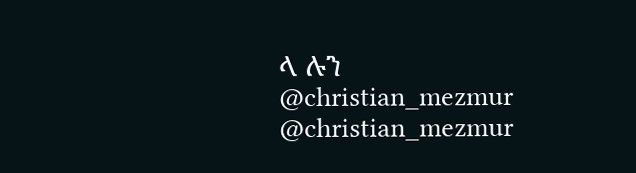ላ ሉን
@christian_mezmur
@christian_mezmur